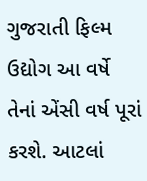ગુજરાતી ફિલ્મ ઉદ્યોગ આ વર્ષે તેનાં એંસી વર્ષ પૂરાં કરશે. આટલાં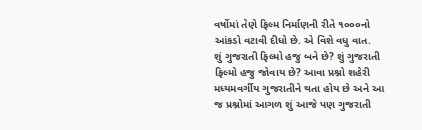વર્ષોમાં તેણે ફિલ્મ નિર્માણની રીતે ૧૦૦૦નો આંકડો વટાવી દીધો છે. એ વિશે વધુ વાત.
શું ગુજરાતી ફિલ્મો હજુ બને છે? શું ગુજરાતી ફિલ્મો હજુ જોવાય છે? આવા પ્રશ્નો શહેરી મધ્યમવર્ગીય ગુજરાતીને થતા હોય છે અને આ જ પ્રશ્નોમાં આગળ શું આજે પણ ગુજરાતી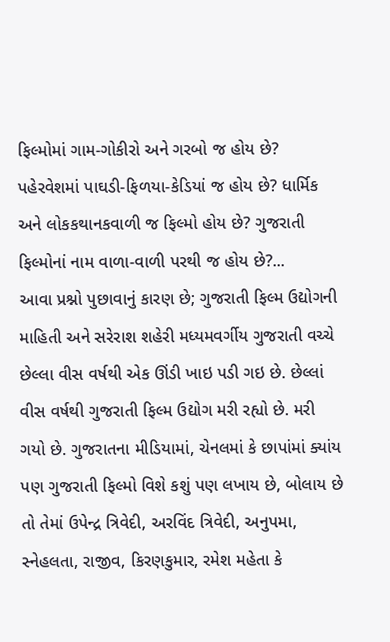ફિલ્મોમાં ગામ-ગોકીરો અને ગરબો જ હોય છે? પહેરવેશમાં પાઘડી-ફિળયા-કેડિયાં જ હોય છે? ધાર્મિક અને લોકકથાનકવાળી જ ફિલ્મો હોય છે? ગુજરાતી ફિલ્મોનાં નામ વાળા-વાળી પરથી જ હોય છે?...
આવા પ્રશ્નો પુછાવાનું કારણ છે; ગુજરાતી ફિલ્મ ઉદ્યોગની માહિતી અને સરેરાશ શહેરી મધ્યમવર્ગીય ગુજરાતી વચ્ચે છેલ્લા વીસ વર્ષથી એક ઊંડી ખાઇ પડી ગઇ છે. છેલ્લાં વીસ વર્ષથી ગુજરાતી ફિલ્મ ઉદ્યોગ મરી રહ્યો છે. મરી ગયો છે. ગુજરાતના મીડિયામાં, ચેનલમાં કે છાપાંમાં ક્યાંય પણ ગુજરાતી ફિલ્મો વિશે કશું પણ લખાય છે, બોલાય છે તો તેમાં ઉપેન્દ્ર ત્રિવેદી, અરવિંદ ત્રિવેદી, અનુપમા, સ્નેહલતા, રાજીવ, કિરણકુમાર, રમેશ મહેતા કે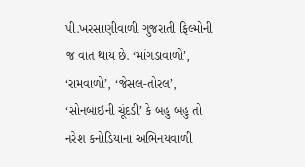પી.ખરસાણીવાળી ગુજરાતી ફિલ્મોની જ વાત થાય છે. ‘માંગડાવાળો’, ‘રામવાળો’, ‘જેસલ-તોરલ’, ‘સોનબાઇની ચૂંદડી’ કે બહુ બહુ તો નરેશ કનોડિયાના અભિનયવાળી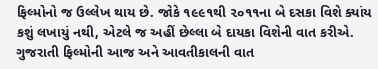ફિલ્મોનો જ ઉલ્લેખ થાય છે. જોકે ૧૯૯૧થી ૨૦૧૧ના બે દસકા વિશે ક્યાંય કશું લખાયું નથી, એટલે જ અહીં છેલ્લા બે દાયકા વિશેની વાત કરીએ. ગુજરાતી ફિલ્મોની આજ અને આવતીકાલની વાત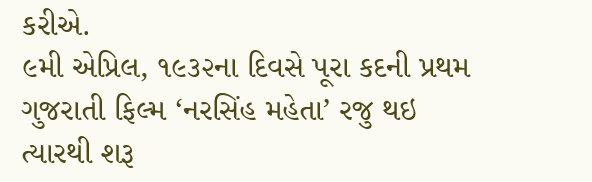કરીએ.
૯મી એપ્રિલ, ૧૯૩૨ના દિવસે પૂરા કદની પ્રથમ ગુજરાતી ફિલ્મ ‘નરસિંહ મહેતા’ રજુ થઇ ત્યારથી શરૂ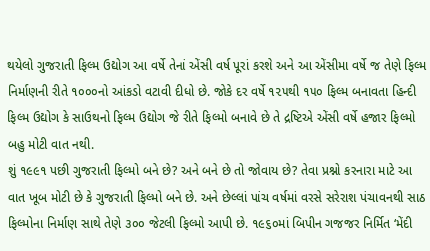થયેલો ગુજરાતી ફિલ્મ ઉદ્યોગ આ વર્ષે તેનાં એંસી વર્ષ પૂરાં કરશે અને આ એંસીમા વર્ષે જ તેણે ફિલ્મ નિર્માણની રીતે ૧૦૦૦નો આંકડો વટાવી દીધો છે. જોકે દર વર્ષે ૧૨૫થી ૧૫૦ ફિલ્મ બનાવતા હિન્દી ફિલ્મ ઉદ્યોગ કે સાઉથનો ફિલ્મ ઉદ્યોગ જે રીતે ફિલ્મો બનાવે છે તે દ્રષ્ટિએ એંસી વર્ષે હજાર ફિલ્મો બહુ મોટી વાત નથી.
શું ૧૯૯૧ પછી ગુજરાતી ફિલ્મો બને છે? અને બને છે તો જોવાય છે? તેવા પ્રશ્નો કરનારા માટે આ વાત ખૂબ મોટી છે કે ગુજરાતી ફિલ્મો બને છે. અને છેલ્લાં પાંચ વર્ષમાં વરસે સરેરાશ પંચાવનથી સાઠ ફિલ્મોના નિર્માણ સાથે તેણે ૩૦૦ જેટલી ફિલ્મો આપી છે. ૧૯૬૦માં બિપીન ગજજર નિર્મિત ‘મેંદી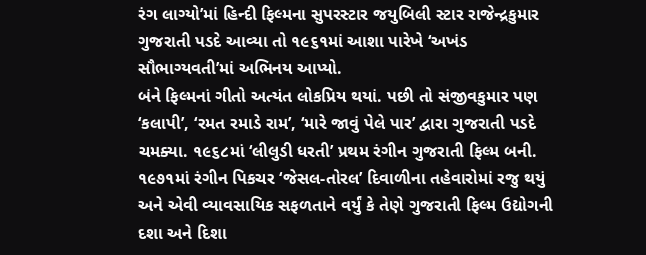રંગ લાગ્યો’માં હિન્દી ફિલ્મના સુપરસ્ટાર જયુબિલી સ્ટાર રાજેન્દ્રકુમાર ગુજરાતી પડદે આવ્યા તો ૧૯૬૧માં આશા પારેખે ‘અખંડ સૌભાગ્યવતી’માં અભિનય આપ્યો.
બંને ફિલ્મનાં ગીતો અત્યંત લોકપ્રિય થયાં. પછી તો સંજીવકુમાર પણ ‘કલાપી’, ‘રમત રમાડે રામ’, ‘મારે જાવું પેલે પાર’ દ્વારા ગુજરાતી પડદે ચમક્યા. ૧૯૬૮માં ‘લીલુડી ધરતી’ પ્રથમ રંગીન ગુજરાતી ફિલ્મ બની. ૧૯૭૧માં રંગીન પિકચર ‘જેસલ-તોરલ’ દિવાળીના તહેવારોમાં રજુ થયું અને એવી વ્યાવસાયિક સફળતાને વર્યું કે તેણે ગુજરાતી ફિલ્મ ઉદ્યોગની દશા અને દિશા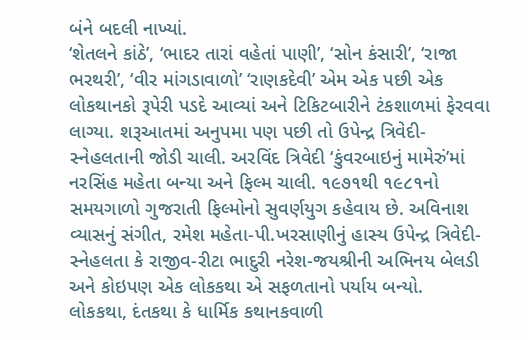બંને બદલી નાખ્યાં.
‘શેતલને કાંઠે’, ‘ભાદર તારાં વહેતાં પાણી’, ‘સોન કંસારી’, ‘રાજા ભરથરી’, ‘વીર માંગડાવાળો’ ‘રાણકદેવી’ એમ એક પછી એક લોકથાનકો રૂપેરી પડદે આવ્યાં અને ટિકિટબારીને ટંકશાળમાં ફેરવવા લાગ્યા. શરૂઆતમાં અનુપમા પણ પછી તો ઉપેન્દ્ર ત્રિવેદી-સ્નેહલતાની જોડી ચાલી. અરવિંદ ત્રિવેદી ‘કુંવરબાઇનું મામેરું’માં નરસિંહ મહેતા બન્યા અને ફિલ્મ ચાલી. ૧૯૭૧થી ૧૯૮૧નો સમયગાળો ગુજરાતી ફિલ્મોનો સુવર્ણયુગ કહેવાય છે. અવિનાશ વ્યાસનું સંગીત, રમેશ મહેતા-પી.ખરસાણીનું હાસ્ય ઉપેન્દ્ર ત્રિવેદી- સ્નેહલતા કે રાજીવ-રીટા ભાદુરી નરેશ-જયશ્રીની અભિનય બેલડી અને કોઇપણ એક લોકકથા એ સફળતાનો પર્યાય બન્યો.
લોકકથા, દંતકથા કે ધાર્મિક કથાનકવાળી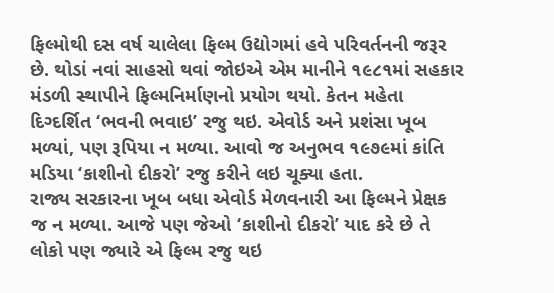ફિલ્મોથી દસ વર્ષ ચાલેલા ફિલ્મ ઉદ્યોગમાં હવે પરિવર્તનની જરૂર છે. થોડાં નવાં સાહસો થવાં જોઇએ એમ માનીને ૧૯૮૧માં સહકાર મંડળી સ્થાપીને ફિલ્મનિર્માણનો પ્રયોગ થયો. કેતન મહેતા દિગ્દર્શિત ‘ભવની ભવાઇ’ રજુ થઇ. એવોર્ડ અને પ્રશંસા ખૂબ મળ્યાં, પણ રૂપિયા ન મળ્યા. આવો જ અનુભવ ૧૯૭૯માં કાંતિ મડિયા ‘કાશીનો દીકરો’ રજુ કરીને લઇ ચૂક્યા હતા.
રાજ્ય સરકારના ખૂબ બધા એવોર્ડ મેળવનારી આ ફિલ્મને પ્રેક્ષક જ ન મળ્યા. આજે પણ જેઓ ‘કાશીનો દીકરો’ યાદ કરે છે તે લોકો પણ જ્યારે એ ફિલ્મ રજુ થઇ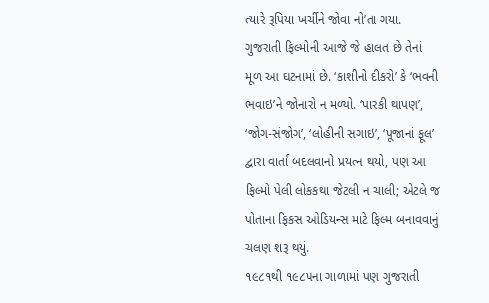ત્યારે રૂપિયા ખર્ચીને જોવા નો’તા ગયા. ગુજરાતી ફિલ્મોની આજે જે હાલત છે તેનાં મૂળ આ ઘટનામાં છે. ‘કાશીનો દીકરો’ કે ‘ભવની ભવાઇ’ને જોનારો ન મળ્યો. ‘પારકી થાપણ’, ‘જોગ-સંજોગ’, ‘લોહીની સગાઇ’, ‘પૂજાનાં ફૂલ’ દ્વારા વાર્તા બદલવાનો પ્રયત્ન થયો, પણ આ ફિલ્મો પેલી લોકકથા જેટલી ન ચાલી; એટલે જ પોતાના ફિકસ ઓડિયન્સ માટે ફિલ્મ બનાવવાનું ચલણ શરૂ થયું.
૧૯૮૧થી ૧૯૮૫ના ગાળામાં પણ ગુજરાતી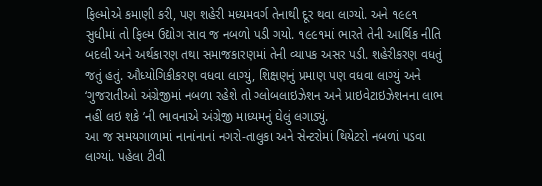ફિલ્મોએ કમાણી કરી, પણ શહેરી મધ્યમવર્ગ તેનાથી દૂર થવા લાગ્યો. અને ૧૯૯૧ સુધીમાં તો ફિલ્મ ઉદ્યોગ સાવ જ નબળો પડી ગયો. ૧૯૯૧માં ભારતે તેની આર્થિક નીતિ બદલી અને અર્થકારણ તથા સમાજકારણમાં તેની વ્યાપક અસર પડી. શહેરીકરણ વધતું જતું હતું. ઔધ્યોગિકીકરણ વધવા લાગ્યું, શિક્ષણનું પ્રમાણ પણ વધવા લાગ્યું અને ‘ગુજરાતીઓ અંગ્રેજીમાં નબળા રહેશે તો ગ્લોબલાઇઝેશન અને પ્રાઇવેટાઇઝેશનના લાભ નહીં લઇ શકે ’ની ભાવનાએ અંગ્રેજી માધ્યમનું ઘેલું લગાડ્યું.
આ જ સમયગાળામાં નાનાંનાનાં નગરો-તાલુકા અને સેન્ટરોમાં થિયેટરો નબળાં પડવા લાગ્યાં. પહેલા ટીવી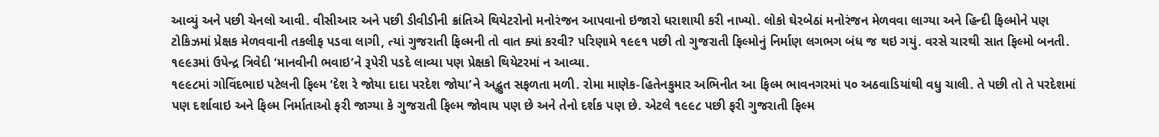આવ્યું અને પછી ચેનલો આવી. વીસીઆર અને પછી ડીવીડીની ક્રાંતિએ થિયેટરોનો મનોરંજન આપવાનો ઇજારો ધરાશાયી કરી નાખ્યો. લોકો ઘેરબેઠાં મનોરંજન મેળવવા લાગ્યા અને હિન્દી ફિલ્મોને પણ ટોકિઝમાં પ્રેક્ષક મેળવવાની તકલીફ પડવા લાગી, ત્યાં ગુજરાતી ફિલ્મની તો વાત ક્યાં કરવી? પરિણામે ૧૯૯૧ પછી તો ગુજરાતી ફિલ્મોનું નિર્માણ લગભગ બંધ જ થઇ ગયું. વરસે ચારથી સાત ફિલ્મો બનતી. ૧૯૯૩માં ઉપેન્દ્ર ત્રિવેદી ‘માનવીની ભવાઇ’ને રૂપેરી પડદે લાવ્યા પણ પ્રેક્ષકો થિયેટરમાં ન આવ્યા.
૧૯૯૮માં ગોવિંદભાઇ પટેલની ફિલ્મ ‘દેશ રે જોયા દાદા પરદેશ જોયા’ને અદ્ભુત સફળતા મળી. રોમા માણેક-હિતેનકુમાર અભિનીત આ ફિલ્મ ભાવનગરમાં ૫૦ અઠવાડિયાંથી વધુ ચાલી. તે પછી તો તે પરદેશમાં પણ દર્શાવાઇ અને ફિલ્મ નિર્માતાઓ ફરી જાગ્યા કે ગુજરાતી ફિલ્મ જોવાય પણ છે અને તેનો દર્શક પણ છે. એટલે ૧૯૯૮ પછી ફરી ગુજરાતી ફિલ્મ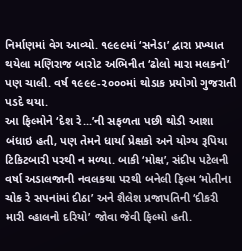નિર્માણમાં વેગ આવ્યો. ૧૯૯૯માં ‘સનેડા’ દ્વારા પ્રખ્યાત થયેલા મણિરાજ બારોટ અભિનીત ‘ઢોલો મારા મલકનો’ પણ ચાલી. વર્ષ ૧૯૯૯-૨૦૦૦માં થોડાક પ્રયોગો ગુજરાતી પડદે થયા.
આ ફિલ્મોને ‘દેશ રે...’ની સફળતા પછી થોડી આશા બંધાઇ હતી, પણ તેમને ધાર્યા પ્રેક્ષકો અને યોગ્ય રૂપિયા ટિકિટબારી પરથી ન મળ્યા. બાકી ‘મોક્ષ’, સંદીપ પટેલની વર્ષા અડાલજાની નવલકથા પરથી બનેલી ફિલ્મ ‘મોતીના ચોક રે સપનાંમાં દીઠા’ અને શૈલેશ પ્રજાપતિની ‘દીકરી મારી વ્હાલનો દરિયો’ જોવા જેવી ફિલ્મો હતી.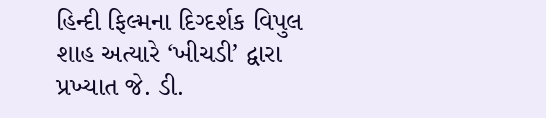હિન્દી ફિલ્મના દિગ્દર્શક વિપુલ શાહ અત્યારે ‘ખીચડી’ દ્વારા પ્રખ્યાત જે. ડી.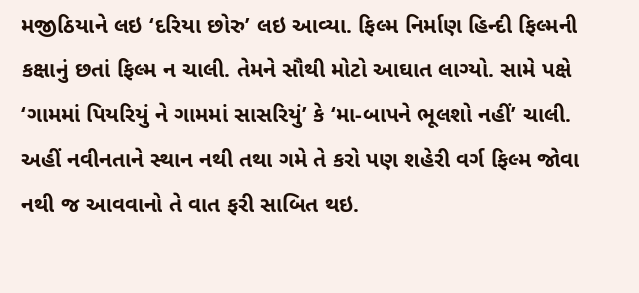મજીઠિયાને લઇ ‘દરિયા છોરુ’ લઇ આવ્યા. ફિલ્મ નિર્માણ હિન્દી ફિલ્મની કક્ષાનું છતાં ફિલ્મ ન ચાલી. તેમને સૌથી મોટો આઘાત લાગ્યો. સામે પક્ષે ‘ગામમાં પિયરિયું ને ગામમાં સાસરિયું’ કે ‘મા-બાપને ભૂલશો નહીં’ ચાલી.
અહીં નવીનતાને સ્થાન નથી તથા ગમે તે કરો પણ શહેરી વર્ગ ફિલ્મ જોવા નથી જ આવવાનો તે વાત ફરી સાબિત થઇ.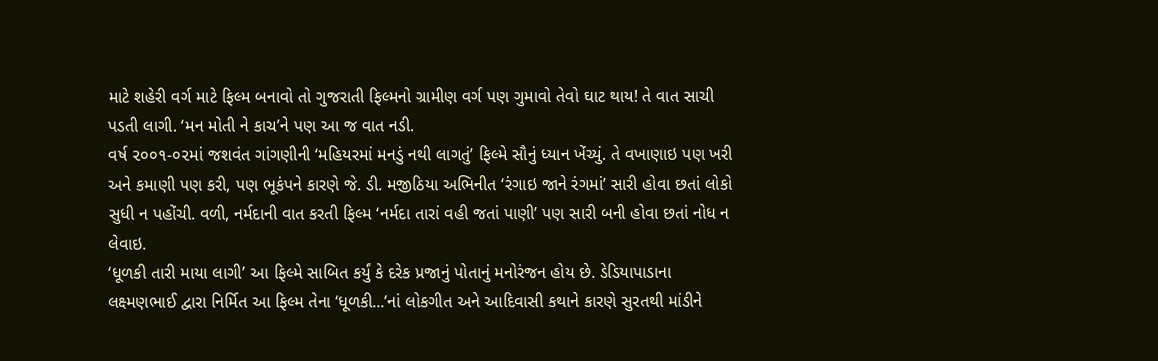માટે શહેરી વર્ગ માટે ફિલ્મ બનાવો તો ગુજરાતી ફિલ્મનો ગ્રામીણ વર્ગ પણ ગુમાવો તેવો ઘાટ થાય! તે વાત સાચી પડતી લાગી. ‘મન મોતી ને કાચ’ને પણ આ જ વાત નડી.
વર્ષ ૨૦૦૧-૦૨માં જશવંત ગાંગણીની ‘મહિયરમાં મનડું નથી લાગતું’ ફિલ્મે સૌનું ધ્યાન ખેંચ્યું. તે વખાણાઇ પણ ખરી અને કમાણી પણ કરી, પણ ભૂકંપને કારણે જે. ડી. મજીઠિયા અભિનીત ‘રંગાઇ જાને રંગમાં’ સારી હોવા છતાં લોકો સુધી ન પહોંચી. વળી, નર્મદાની વાત કરતી ફિલ્મ ‘નર્મદા તારાં વહી જતાં પાણી’ પણ સારી બની હોવા છતાં નોધ ન લેવાઇ.
‘ધૂળકી તારી માયા લાગી’ આ ફિલ્મે સાબિત કર્યું કે દરેક પ્રજાનું પોતાનું મનોરંજન હોય છે. ડેડિયાપાડાના લક્ષ્મણભાઈ દ્વારા નિર્મિત આ ફિલ્મ તેના ‘ધૂળકી...’નાં લોકગીત અને આદિવાસી કથાને કારણે સુરતથી માંડીને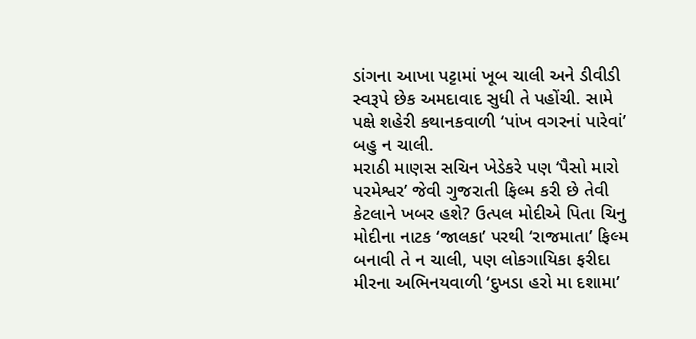ડાંગના આખા પટ્ટામાં ખૂબ ચાલી અને ડીવીડી સ્વરૂપે છેક અમદાવાદ સુધી તે પહોંચી. સામે પક્ષે શહેરી કથાનકવાળી ‘પાંખ વગરનાં પારેવાં’ બહુ ન ચાલી.
મરાઠી માણસ સચિન ખેડેકરે પણ ‘પૈસો મારો પરમેશ્વર’ જેવી ગુજરાતી ફિલ્મ કરી છે તેવી કેટલાને ખબર હશે? ઉત્પલ મોદીએ પિતા ચિનુ મોદીના નાટક ‘જાલકા’ પરથી ‘રાજમાતા’ ફિલ્મ બનાવી તે ન ચાલી, પણ લોકગાયિકા ફરીદા મીરના અભિનયવાળી ‘દુખડા હરો મા દશામા’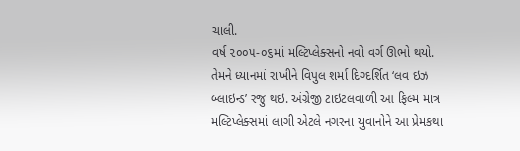ચાલી.
વર્ષ ૨૦૦૫-૦૬માં મલ્ટિપ્લેક્સનો નવો વર્ગ ઊભો થયો. તેમને ધ્યાનમાં રાખીને વિપુલ શર્મા દિગ્દર્શિત ‘લવ ઇઝ બ્લાઇન્ડ’ રજુ થઇ. અંગ્રેજી ટાઇટલવાળી આ ફિલ્મ માત્ર મલ્ટિપ્લેક્સમાં લાગી એટલે નગરના યુવાનોને આ પ્રેમકથા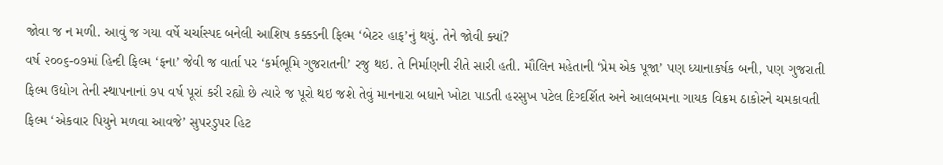જોવા જ ન મળી. આવું જ ગયા વર્ષે ચર્ચાસ્પદ બનેલી આશિષ કક્કડની ફિલ્મ ‘બેટર હાફ’નું થયું. તેને જોવી ક્યાં?
વર્ષ ૨૦૦૬-૦૭માં હિન્દી ફિલ્મ ‘ફના’ જેવી જ વાર્તા પર ‘કર્મભૂમિ ગુજરાતની’ રજુ થઇ. તે નિર્માણની રીતે સારી હતી. મૌલિન મહેતાની ‘પ્રેમ એક પૂજા’ પણ ધ્યાનાકર્ષક બની, પણ ગુજરાતી ફિલ્મ ઉદ્યોગ તેની સ્થાપનાનાં ૭૫ વર્ષ પૂરાં કરી રહ્યો છે ત્યારે જ પૂરો થઇ જશે તેવું માનનારા બધાને ખોટા પાડતી હરસુખ પટેલ દિગ્દર્શિત અને આલબમના ગાયક વિક્રમ ઠાકોરને ચમકાવતી ફિલ્મ ‘એકવાર પિયુને મળવા આવજે’ સુપરડુપર હિટ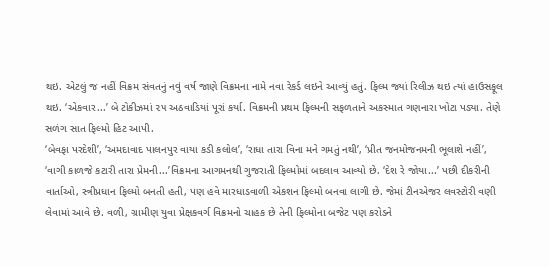થઇ. એટલું જ નહીં વિક્રમ સંવતનું નવું વર્ષ જાણે વિક્રમના નામે નવા રેકર્ડ લઇને આવ્યું હતું. ફિલ્મ જ્યાં રિલીઝ થઇ ત્યાં હાઉસફૂલ થઇ. ‘એકવાર...’ બે ટોકીઝમાં ૨૫ અઠવાડિયાં પૂરાં કર્યા. વિક્રમની પ્રથમ ફિલ્મની સફળતાને અકસ્માત ગણનારા ખોટા પડ્યા. તેણે સળંગ સાત ફિલ્મો હિટ આપી.
‘બેવફા પરદેશી’, ‘અમદાવાદ પાલનપુર વાયા કડી કલોલ’, ‘રાધા તારા વિના મને ગમતું નથી’, ‘પ્રીત જનમોજનમની ભૂલાશે નહીં’, ‘વાગી કાળજે કટારી તારા પ્રેમની...’વિક્રમના આગમનથી ગુજરાતી ફિલ્મોમાં બદલાવ આવ્યો છે. ‘દેશ રે જોયા...’ પછી દીકરીની વાર્તાઓ, સ્ત્રીપ્રધાન ફિલ્મો બનતી હતી, પણ હવે મારધાડવાળી એકશન ફિલ્મો બનવા લાગી છે. જેમાં ટીનએજર લવસ્ટોરી વણી લેવામાં આવે છે. વળી, ગ્રામીણ યુવા પ્રેક્ષકવર્ગ વિક્રમનો ચાહક છે તેની ફિલ્મોના બજેટ પણ કરોડને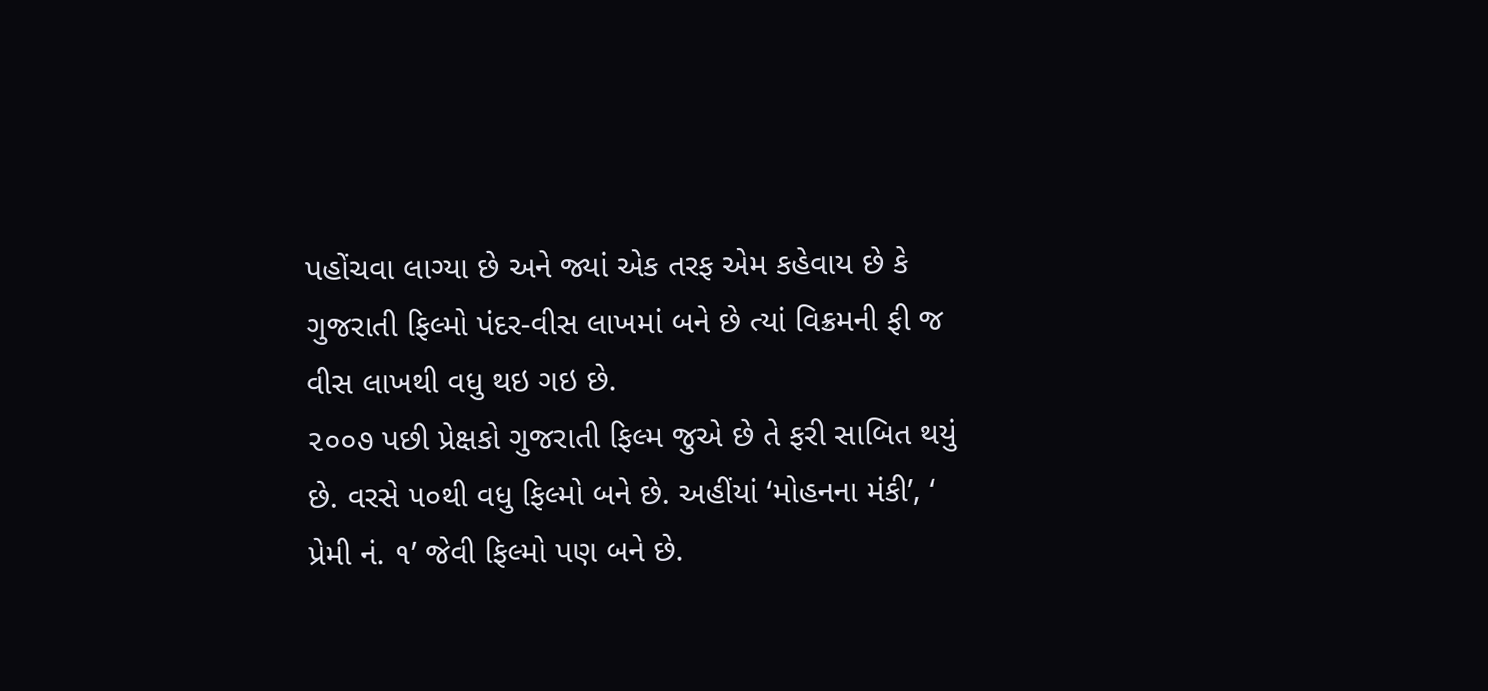પહોંચવા લાગ્યા છે અને જ્યાં એક તરફ એમ કહેવાય છે કે ગુજરાતી ફિલ્મો પંદર-વીસ લાખમાં બને છે ત્યાં વિક્રમની ફી જ વીસ લાખથી વધુ થઇ ગઇ છે.
૨૦૦૭ પછી પ્રેક્ષકો ગુજરાતી ફિલ્મ જુએ છે તે ફરી સાબિત થયું છે. વરસે ૫૦થી વધુ ફિલ્મો બને છે. અહીંયાં ‘મોહનના મંકી’, ‘ પ્રેમી નં. ૧’ જેવી ફિલ્મો પણ બને છે.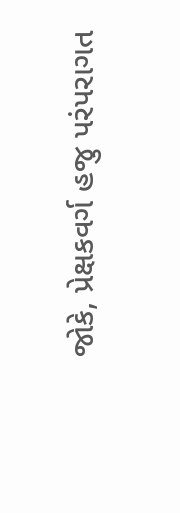જોકે, પ્રેક્ષકવર્ગ હજુ પરંપરાગત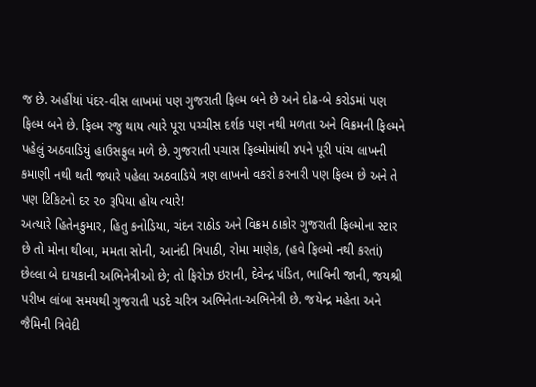જ છે. અહીંયાં પંદર-વીસ લાખમાં પણ ગુજરાતી ફિલ્મ બને છે અને દોઢ-બે કરોડમાં પણ ફિલ્મ બને છે. ફિલ્મ રજુ થાય ત્યારે પૂરા પચ્ચીસ દર્શક પણ નથી મળતા અને વિક્રમની ફિલ્મને પહેલું અઠવાડિયું હાઉસફુલ મળે છે. ગુજરાતી પચાસ ફિલ્મોમાંથી ૪૫ને પૂરી પાંચ લાખની કમાણી નથી થતી જ્યારે પહેલા અઠવાડિયે ત્રણ લાખનો વકરો કરનારી પણ ફિલ્મ છે અને તે પણ ટિકિટનો દર ૨૦ રૂપિયા હોય ત્યારે!
અત્યારે હિતેનકુમાર, હિતુ કનોડિયા, ચંદન રાઠોડ અને વિક્રમ ઠાકોર ગુજરાતી ફિલ્મોના સ્ટાર છે તો મોના થીબા, મમતા સોની, આનંદી ત્રિપાઠી, રોમા માણેક, (હવે ફિલ્મો નથી કરતાં) છેલ્લા બે દાયકાની અભિનેત્રીઓ છે; તો ફિરોઝ ઇરાની, દેવેન્દ્ર પંડિત, ભાવિની જાની, જયશ્રી પરીખ લાંબા સમયથી ગુજરાતી પડદે ચરિત્ર અભિનેતા-અભિનેત્રી છે. જયેન્દ્ર મહેતા અને જૈમિની ત્રિવેદી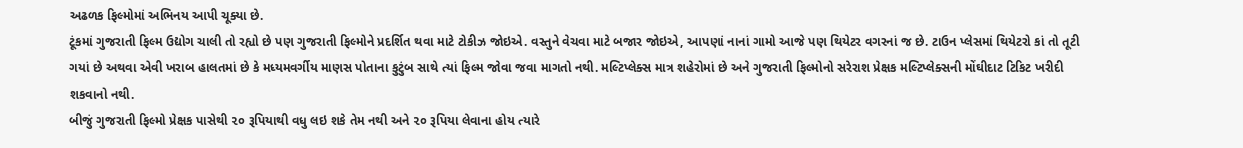અઢળક ફિલ્મોમાં અભિનય આપી ચૂક્યા છે.
ટૂંકમાં ગુજરાતી ફિલ્મ ઉદ્યોગ ચાલી તો રહ્યો છે પણ ગુજરાતી ફિલ્મોને પ્રદર્શિત થવા માટે ટોકીઝ જોઇએ. વસ્તુને વેચવા માટે બજાર જોઇએ, આપણાં નાનાં ગામો આજે પણ થિયેટર વગરનાં જ છે. ટાઉન પ્લેસમાં થિયેટરો કાં તો તૂટી ગયાં છે અથવા એવી ખરાબ હાલતમાં છે કે મધ્યમવર્ગીય માણસ પોતાના કુટુંબ સાથે ત્યાં ફિલ્મ જોવા જવા માગતો નથી. મલ્ટિપ્લેક્સ માત્ર શહેરોમાં છે અને ગુજરાતી ફિલ્મોનો સરેરાશ પ્રેક્ષક મલ્ટિપ્લેક્સની મોંઘીદાટ ટિકિટ ખરીદી શકવાનો નથી.
બીજું ગુજરાતી ફિલ્મો પ્રેક્ષક પાસેથી ૨૦ રૂપિયાથી વધુ લઇ શકે તેમ નથી અને ૨૦ રૂપિયા લેવાના હોય ત્યારે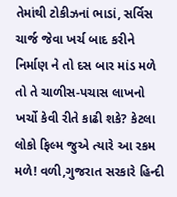તેમાંથી ટોકીઝનાં ભાડાં, સર્વિસ ચાર્જ જેવા ખર્ચ બાદ કરીને નિર્માણ ને તો દસ બાર માંડ મળે તો તે ચાળીસ-પચાસ લાખનો ખર્ચો કેવી રીતે કાઢી શકે? કેટલા લોકો ફિલ્મ જુએ ત્યારે આ રકમ મળે! વળી,ગુજરાત સરકારે હિન્દી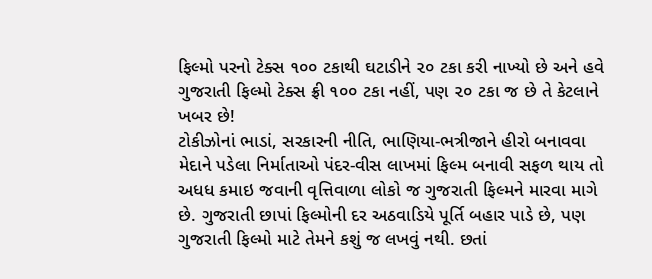ફિલ્મો પરનો ટેક્સ ૧૦૦ ટકાથી ઘટાડીને ૨૦ ટકા કરી નાખ્યો છે અને હવે ગુજરાતી ફિલ્મો ટેક્સ ફ્રી ૧૦૦ ટકા નહીં, પણ ૨૦ ટકા જ છે તે કેટલાને ખબર છે!
ટોકીઝોનાં ભાડાં, સરકારની નીતિ, ભાણિયા-ભત્રીજાને હીરો બનાવવા મેદાને પડેલા નિર્માતાઓ પંદર-વીસ લાખમાં ફિલ્મ બનાવી સફળ થાય તો અધધ કમાઇ જવાની વૃત્તિવાળા લોકો જ ગુજરાતી ફિલ્મને મારવા માગે છે. ગુજરાતી છાપાં ફિલ્મોની દર અઠવાડિયે પૂર્તિ બહાર પાડે છે, પણ ગુજરાતી ફિલ્મો માટે તેમને કશું જ લખવું નથી. છતાં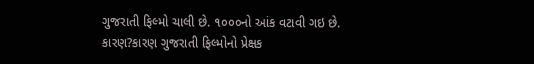ગુજરાતી ફિલ્મો ચાલી છે. ૧૦૦૦નો આંક વટાવી ગઇ છે. કારણ?કારણ ગુજરાતી ફિલ્મોનો પ્રેક્ષક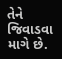તેને જિવાડવા માગે છે.